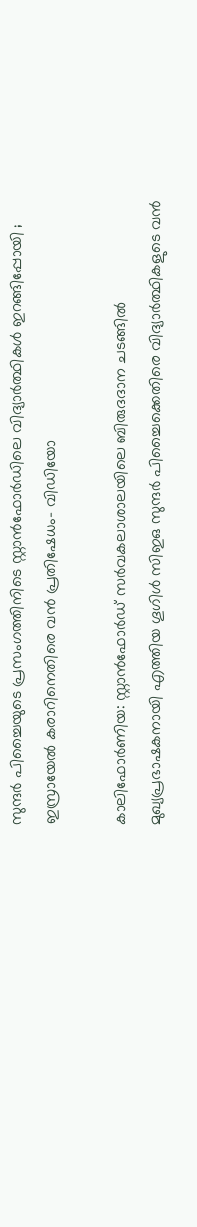സുന്ദർ പിച്ചൈയുടെ പ്രസംഗത്തിനിടെ സ്റ്റാൻഫോർഡിലെ വിദ്യാർത്ഥികൾ ഇറങ്ങിപ്പോയി ; ഇസ്രായേൽ കരാറിനെതിരെ വൻ പ്രതിഷേധം- വിഡിയോ

കാലിഫോർണിയ: സ്റ്റാൻഫോർഡ് സർവകലാശാലയിലെ ബിരുദദാന ചടങ്ങിൽ മുഖ്യപ്രഭാഷകനായി എത്തിയ ഗൂഗിൾ സിഇഒ സുന്ദർ പിച്ചൈക്കെതിരെ വിദ്യാർത്ഥികളുടെ വൻ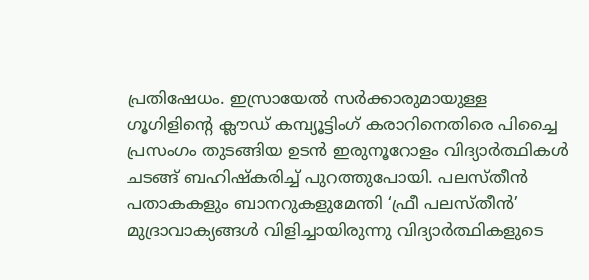പ്രതിഷേധം. ഇസ്രായേൽ സർക്കാരുമായുള്ള ഗൂഗിളിൻ്റെ ക്ലൗഡ് കമ്പ്യൂട്ടിംഗ് കരാറിനെതിരെ പിച്ചൈ പ്രസംഗം തുടങ്ങിയ ഉടൻ ഇരുനൂറോളം വിദ്യാർത്ഥികൾ ചടങ്ങ് ബഹിഷ്കരിച്ച് പുറത്തുപോയി. പലസ്തീൻ പതാകകളും ബാനറുകളുമേന്തി ‘ഫ്രീ പലസ്തീൻ’ മുദ്രാവാക്യങ്ങൾ വിളിച്ചായിരുന്നു വിദ്യാർത്ഥികളുടെ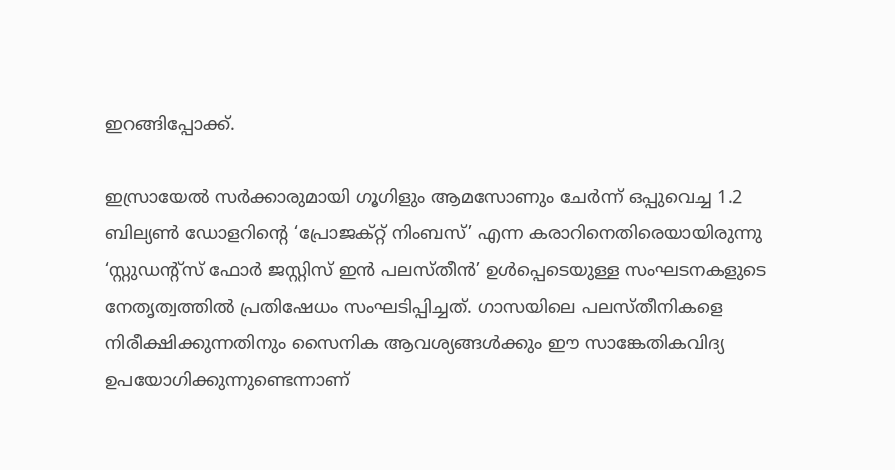ഇറങ്ങിപ്പോക്ക്.

ഇസ്രായേൽ സർക്കാരുമായി ഗൂഗിളും ആമസോണും ചേർന്ന് ഒപ്പുവെച്ച 1.2 ബില്യൺ ഡോളറിൻ്റെ ‘പ്രോജക്റ്റ് നിംബസ്’ എന്ന കരാറിനെതിരെയായിരുന്നു ‘സ്റ്റുഡൻ്റ്സ് ഫോർ ജസ്റ്റിസ് ഇൻ പലസ്തീൻ’ ഉൾപ്പെടെയുള്ള സംഘടനകളുടെ നേതൃത്വത്തിൽ പ്രതിഷേധം സംഘടിപ്പിച്ചത്. ഗാസയിലെ പലസ്തീനികളെ നിരീക്ഷിക്കുന്നതിനും സൈനിക ആവശ്യങ്ങൾക്കും ഈ സാങ്കേതികവിദ്യ ഉപയോഗിക്കുന്നുണ്ടെന്നാണ്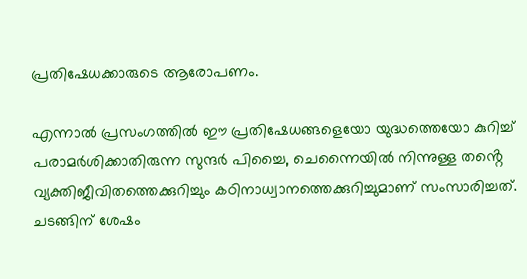പ്രതിഷേധക്കാരുടെ ആരോപണം.

എന്നാൽ പ്രസംഗത്തിൽ ഈ പ്രതിഷേധങ്ങളെയോ യുദ്ധത്തെയോ കുറിച്ച് പരാമർശിക്കാതിരുന്ന സുന്ദർ പിച്ചൈ, ചെന്നൈയിൽ നിന്നുള്ള തൻ്റെ വ്യക്തിജീവിതത്തെക്കുറിച്ചും കഠിനാധ്വാനത്തെക്കുറിച്ചുമാണ് സംസാരിച്ചത്. ചടങ്ങിന് ശേഷം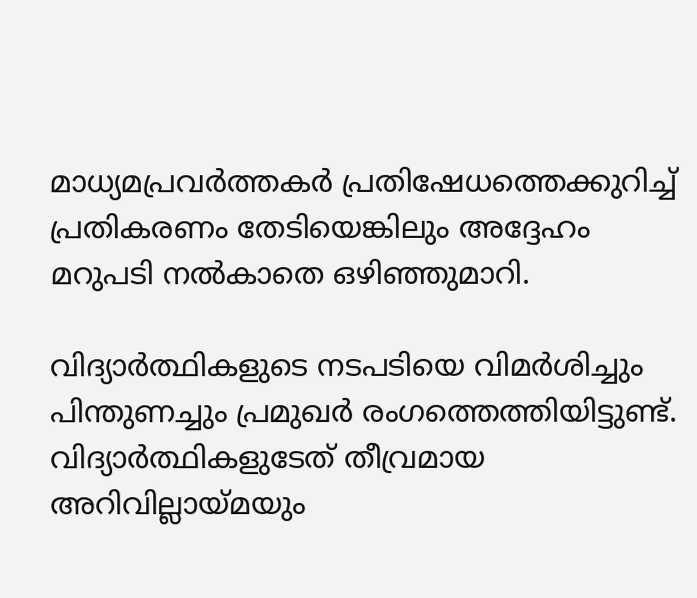മാധ്യമപ്രവർത്തകർ പ്രതിഷേധത്തെക്കുറിച്ച് പ്രതികരണം തേടിയെങ്കിലും അദ്ദേഹം മറുപടി നൽകാതെ ഒഴിഞ്ഞുമാറി.

വിദ്യാർത്ഥികളുടെ നടപടിയെ വിമർശിച്ചും പിന്തുണച്ചും പ്രമുഖർ രംഗത്തെത്തിയിട്ടുണ്ട്. വിദ്യാർത്ഥികളുടേത് തീവ്രമായ അറിവില്ലായ്മയും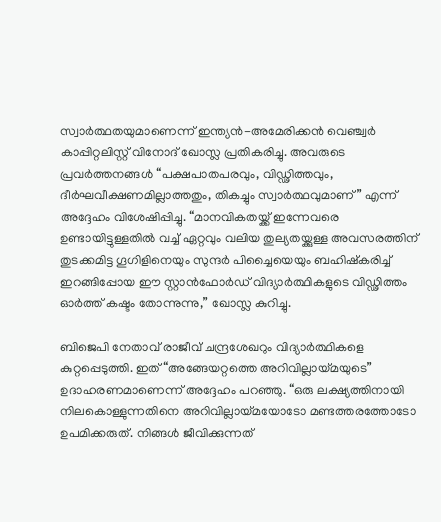സ്വാർത്ഥതയുമാണെന്ന് ഇന്ത്യൻ-അമേരിക്കൻ വെഞ്ച്വർ കാപ്പിറ്റലിസ്റ്റ് വിനോദ് ഖോസ്ല പ്രതികരിച്ചു. അവരുടെ പ്രവർത്തനങ്ങൾ “പക്ഷപാതപരവും, വിഡ്ഢിത്തവും, ദീർഘവീക്ഷണമില്ലാത്തതും, തികച്ചും സ്വാർത്ഥവുമാണ്” എന്ന് അദ്ദേഹം വിശേഷിപ്പിച്ചു. “മാനവികതയ്ക്ക് ഇന്നേവരെ ഉണ്ടായിട്ടുള്ളതിൽ വച്ച് ഏറ്റവും വലിയ തുല്യതയ്ക്കുള്ള അവസരത്തിന് തുടക്കമിട്ട ഗൂഗിളിനെയും സുന്ദർ പിച്ചൈയെയും ബഹിഷ്കരിച്ച് ഇറങ്ങിപ്പോയ ഈ സ്റ്റാൻഫോർഡ് വിദ്യാർത്ഥികളുടെ വിഡ്ഢിത്തം ഓർത്ത് കഷ്ടം തോന്നുന്നു,” ഖോസ്ല കുറിച്ചു.

ബിജെപി നേതാവ് രാജീവ് ചന്ദ്രശേഖറും വിദ്യാർത്ഥികളെ കുറ്റപ്പെടുത്തി. ഇത് “അങ്ങേയറ്റത്തെ അറിവില്ലായ്മയുടെ” ഉദാഹരണമാണെന്ന് അദ്ദേഹം പറഞ്ഞു. “ഒരു ലക്ഷ്യത്തിനായി നിലകൊള്ളുന്നതിനെ അറിവില്ലായ്മയോടോ മണ്ടത്തരത്തോടോ ഉപമിക്കരുത്. നിങ്ങൾ ജീവിക്കുന്നത്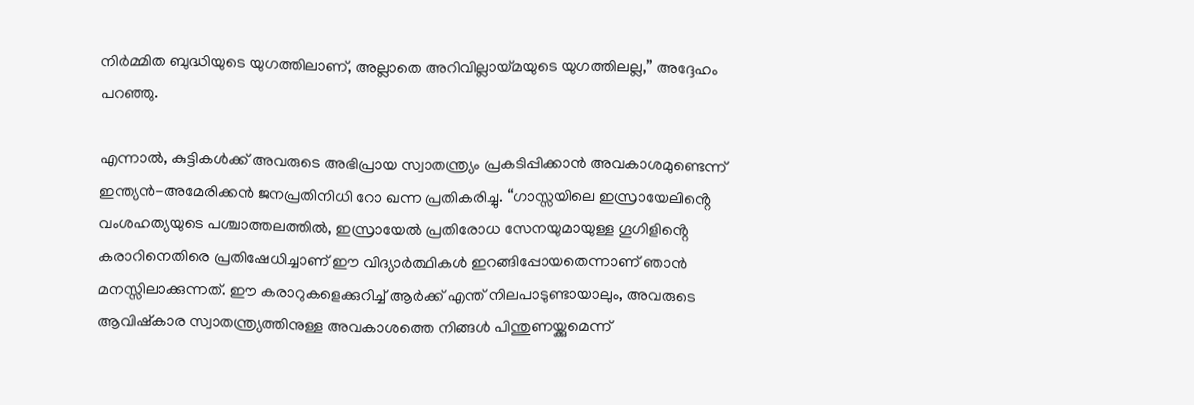നിർമ്മിത ബുദ്ധിയുടെ യുഗത്തിലാണ്, അല്ലാതെ അറിവില്ലായ്മയുടെ യുഗത്തിലല്ല,” അദ്ദേഹം പറഞ്ഞു.

എന്നാൽ, കുട്ടികൾക്ക് അവരുടെ അഭിപ്രായ സ്വാതന്ത്ര്യം പ്രകടിപ്പിക്കാൻ അവകാശമുണ്ടെന്ന് ഇന്ത്യൻ-അമേരിക്കൻ ജനപ്രതിനിധി റോ ഖന്ന പ്രതികരിച്ചു. “ഗാസ്സയിലെ ഇസ്രായേലിൻ്റെ വംശഹത്യയുടെ പശ്ചാത്തലത്തിൽ, ഇസ്രായേൽ പ്രതിരോധ സേനയുമായുള്ള ഗൂഗിളിൻ്റെ കരാറിനെതിരെ പ്രതിഷേധിച്ചാണ് ഈ വിദ്യാർത്ഥികൾ ഇറങ്ങിപ്പോയതെന്നാണ് ഞാൻ മനസ്സിലാക്കുന്നത്. ഈ കരാറുകളെക്കുറിച്ച് ആർക്ക് എന്ത് നിലപാടുണ്ടായാലും, അവരുടെ ആവിഷ്കാര സ്വാതന്ത്ര്യത്തിനുള്ള അവകാശത്തെ നിങ്ങൾ പിന്തുണയ്ക്കുമെന്ന്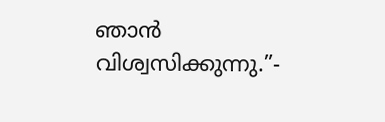ഞാൻ വിശ്വസിക്കുന്നു.”-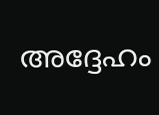അദ്ദേഹം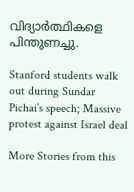വിദ്യാർത്ഥികളെ പിന്തുണച്ചു.

Stanford students walk out during Sundar Pichai’s speech; Massive protest against Israel deal

More Stories from this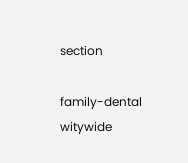section

family-dental
witywide